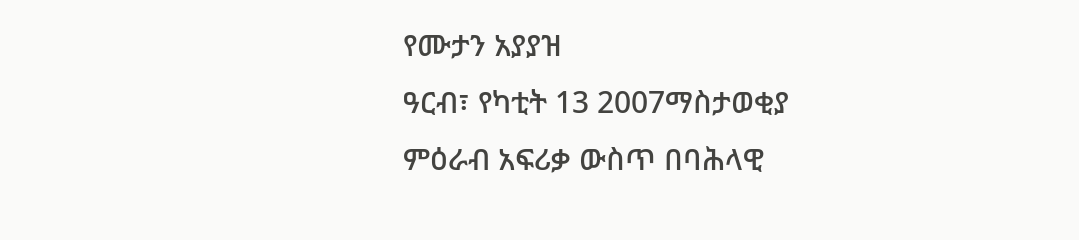የሙታን አያያዝ
ዓርብ፣ የካቲት 13 2007ማስታወቂያ
ምዕራብ አፍሪቃ ውስጥ በባሕላዊ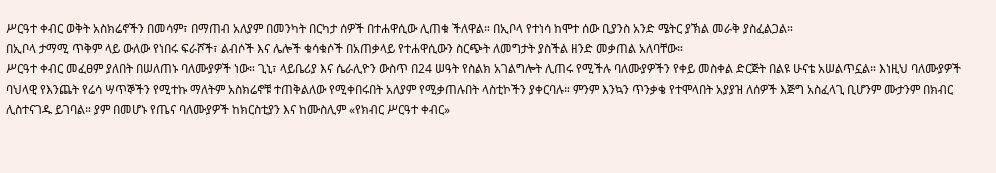ሥርዓተ ቀብር ወቅት አስክሬኖችን በመሳም፣ በማጠብ አለያም በመንካት በርካታ ሰዎች በተሐዋሲው ሊጠቁ ችለዋል። በኢቦላ የተነሳ ከሞተ ሰው ቢያንስ አንድ ሜትር ያኽል መራቅ ያስፈልጋል።
በኢቦላ ታማሚ ጥቅም ላይ ውለው የነበሩ ፍራሾች፣ ልብሶች እና ሌሎች ቁሳቁሶች በአጠቃላይ የተሐዋሲውን ስርጭት ለመግታት ያስችል ዘንድ መቃጠል አለባቸው።
ሥርዓተ ቀብር መፈፀም ያለበት በሠለጠኑ ባለሙያዎች ነው። ጊኒ፣ ላይቤሪያ እና ሴራሊዮን ውስጥ በ24 ሠዓት የስልክ አገልግሎት ሊጠሩ የሚችሉ ባለሙያዎችን የቀይ መስቀል ድርጅት በልዩ ሁናቴ አሠልጥኗል። እነዚህ ባለሙያዎች ባህላዊ የእንጨት የሬሳ ሣጥኞችን የሚተኩ ማለትም አስክሬኖቹ ተጠቅልለው የሚቀበሩበት አለያም የሚቃጠሉበት ላስቲኮችን ያቀርባሉ። ምንም እንኳን ጥንቃቄ የተሞላበት አያያዝ ለሰዎች እጅግ አስፈላጊ ቢሆንም ሙታንም በክብር ሊስተናገዱ ይገባል። ያም በመሆኑ የጤና ባለሙያዎች ከክርስቲያን እና ከሙስሊም «የክብር ሥርዓተ ቀብር»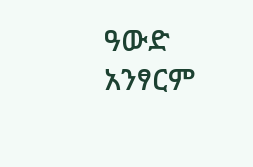ዓውድ አንፃርም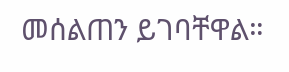መሰልጠን ይገባቸዋል።